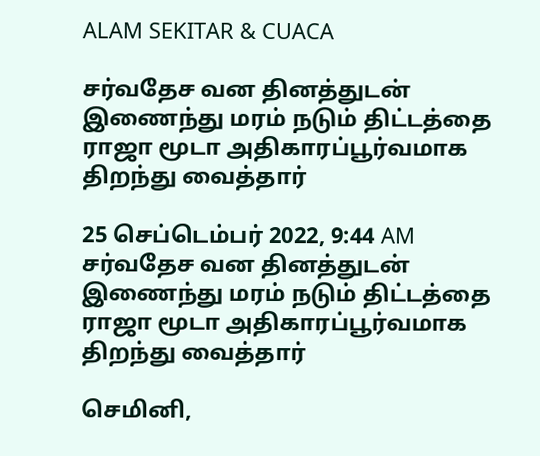ALAM SEKITAR & CUACA

சர்வதேச வன தினத்துடன் இணைந்து மரம் நடும் திட்டத்தை ராஜா மூடா அதிகாரப்பூர்வமாக திறந்து வைத்தார்

25 செப்டெம்பர் 2022, 9:44 AM
சர்வதேச வன தினத்துடன் இணைந்து மரம் நடும் திட்டத்தை ராஜா மூடா அதிகாரப்பூர்வமாக திறந்து வைத்தார்

செமினி,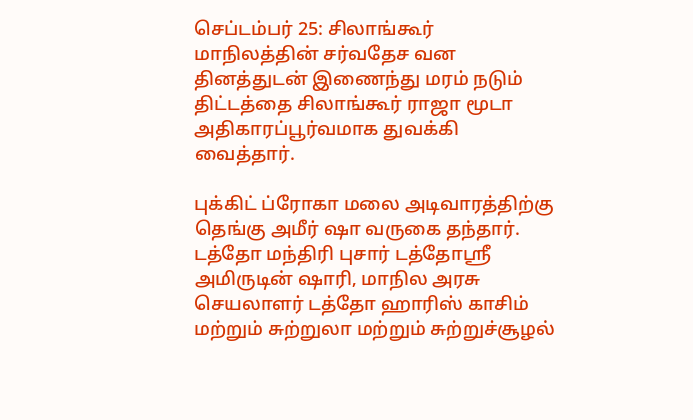செப்டம்பர் 25: சிலாங்கூர் மாநிலத்தின் சர்வதேச வன தினத்துடன் இணைந்து மரம் நடும் திட்டத்தை சிலாங்கூர் ராஜா மூடா அதிகாரப்பூர்வமாக துவக்கி வைத்தார்.

புக்கிட் ப்ரோகா மலை அடிவாரத்திற்கு தெங்கு அமீர் ஷா வருகை தந்தார். டத்தோ மந்திரி புசார் டத்தோஸ்ரீ அமிருடின் ஷாரி, மாநில அரசு செயலாளர் டத்தோ ஹாரிஸ் காசிம் மற்றும் சுற்றுலா மற்றும் சுற்றுச்சூழல்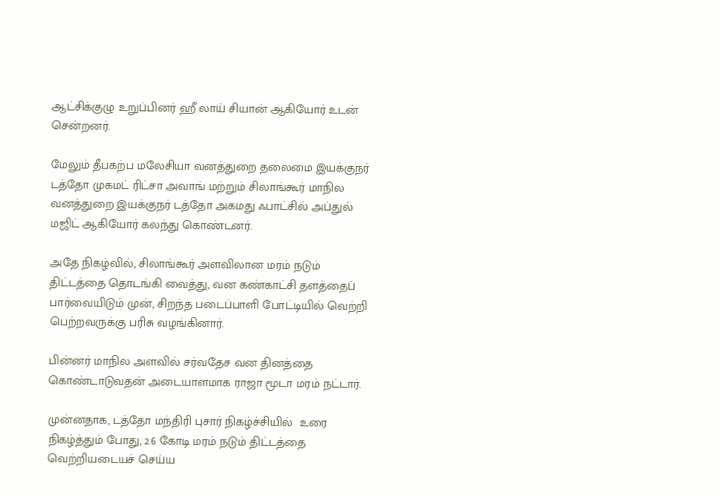ஆட்சிக்குழு உறுப்பினர் ஹீ லாய் சியான் ஆகியோர் உடன் சென்றனர்.

மேலும் தீபகற்ப மலேசியா வனத்துறை தலைமை இயக்குநர் டத்தோ முகமட் ரிட்சா அவாங் மற்றும் சிலாங்கூர் மாநில வனத்துறை இயக்குநர் டத்தோ அகமது ஃபாட்சில் அப்துல் மஜிட் ஆகியோர் கலந்து கொண்டனர்.

அதே நிகழ்வில், சிலாங்கூர் அளவிலான மரம் நடும் திட்டத்தை தொடங்கி வைத்து, வன கண்காட்சி தளத்தைப் பார்வையிடும் முன், சிறந்த படைப்பாளி போட்டியில் வெற்றி பெற்றவருக்கு பரிசு வழங்கினார்.

பின்னர் மாநில அளவில் சர்வதேச வன தினத்தை கொண்டாடுவதன் அடையாளமாக ராஜா மூடா மரம் நட்டார்.

முன்னதாக, டத்தோ மந்திரி புசார் நிகழ்ச்சியில்  உரை  நிகழ்த்தும் போது, 2.6 கோடி மரம் நடும் திட்டத்தை வெற்றியடையச் செய்ய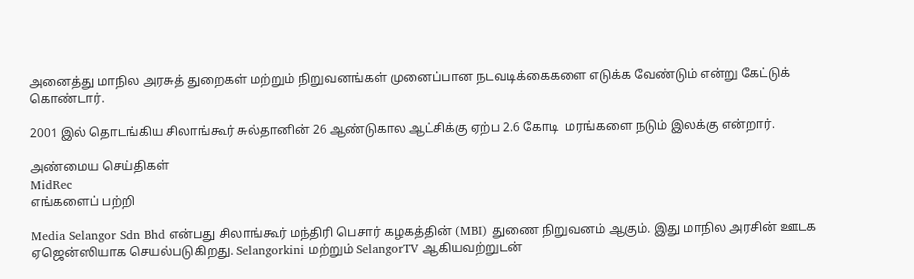அனைத்து மாநில அரசுத் துறைகள் மற்றும் நிறுவனங்கள் முனைப்பான நடவடிக்கைகளை எடுக்க வேண்டும் என்று கேட்டுக் கொண்டார்.

2001 இல் தொடங்கிய சிலாங்கூர் சுல்தானின் 26 ஆண்டுகால ஆட்சிக்கு ஏற்ப 2.6 கோடி  மரங்களை நடும் இலக்கு என்றார்.

அண்மைய செய்திகள்
MidRec
எங்களைப் பற்றி

Media Selangor Sdn Bhd என்பது சிலாங்கூர் மந்திரி பெசார் கழகத்தின் (MBI) துணை நிறுவனம் ஆகும். இது மாநில அரசின் ஊடக ஏஜென்ஸியாக செயல்படுகிறது. Selangorkini மற்றும் SelangorTV ஆகியவற்றுடன்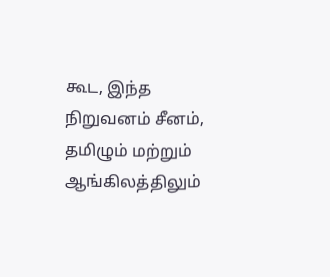கூட, இந்த நிறுவனம் சீனம், தமிழும் மற்றும் ஆங்கிலத்திலும்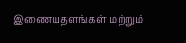இணையதளங்கள் மற்றும்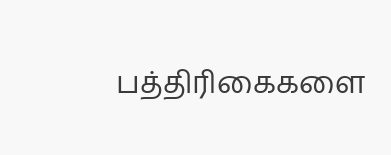பத்திரிகைகளை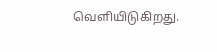வெளியிடுகிறது.